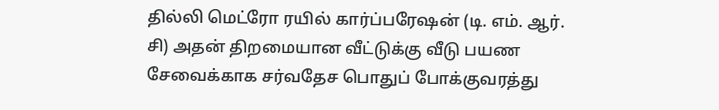தில்லி மெட்ரோ ரயில் கார்ப்பரேஷன் (டி. எம். ஆர். சி) அதன் திறமையான வீட்டுக்கு வீடு பயண சேவைக்காக சர்வதேச பொதுப் போக்குவரத்து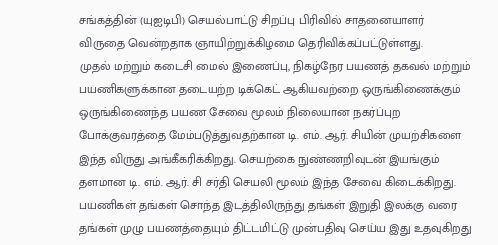சங்கத்தின் (யுஐடிபி) செயல்பாட்டு சிறப்பு பிரிவில் சாதனையாளர் விருதை வென்றதாக ஞாயிற்றுக்கிழமை தெரிவிக்கப்பட்டுள்ளது.
முதல் மற்றும் கடைசி மைல் இணைப்பு, நிகழ்நேர பயணத் தகவல் மற்றும் பயணிகளுக்கான தடையற்ற டிக்கெட் ஆகியவற்றை ஒருங்கிணைக்கும் ஒருங்கிணைந்த பயண சேவை மூலம் நிலையான நகர்ப்புற போக்குவரத்தை மேம்படுத்துவதற்கான டி. எம். ஆர். சியின் முயற்சிகளை இந்த விருது அங்கீகரிக்கிறது. செயற்கை நுண்ணறிவுடன் இயங்கும் தளமான டி. எம். ஆர். சி சர்தி செயலி மூலம் இந்த சேவை கிடைக்கிறது.
பயணிகள் தங்கள் சொந்த இடத்திலிருந்து தங்கள் இறுதி இலக்கு வரை தங்கள் முழு பயணத்தையும் திட்டமிட்டு முன்பதிவு செய்ய இது உதவுகிறது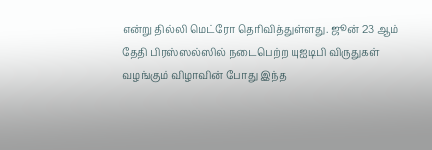என்று தில்லி மெட்ரோ தெரிவித்துள்ளது. ஜூன் 23 ஆம் தேதி பிரஸ்ஸல்ஸில் நடைபெற்ற யுஐடிபி விருதுகள் வழங்கும் விழாவின் போது இந்த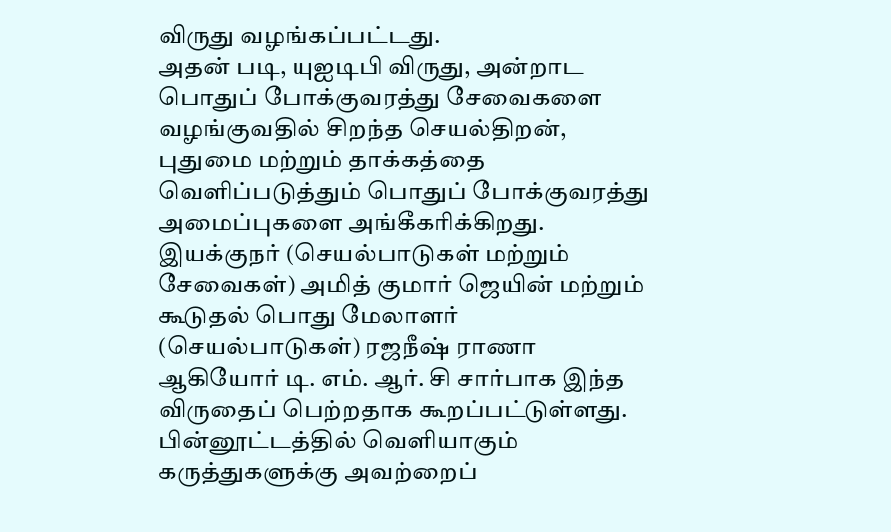விருது வழங்கப்பட்டது.
அதன் படி, யுஐடிபி விருது, அன்றாட பொதுப் போக்குவரத்து சேவைகளை வழங்குவதில் சிறந்த செயல்திறன், புதுமை மற்றும் தாக்கத்தை வெளிப்படுத்தும் பொதுப் போக்குவரத்து அமைப்புகளை அங்கீகரிக்கிறது.
இயக்குநர் (செயல்பாடுகள் மற்றும் சேவைகள்) அமித் குமார் ஜெயின் மற்றும் கூடுதல் பொது மேலாளர் (செயல்பாடுகள்) ரஜநீஷ் ராணா ஆகியோர் டி. எம். ஆர். சி சார்பாக இந்த விருதைப் பெற்றதாக கூறப்பட்டுள்ளது.
பின்னூட்டத்தில் வெளியாகும் கருத்துகளுக்கு அவற்றைப்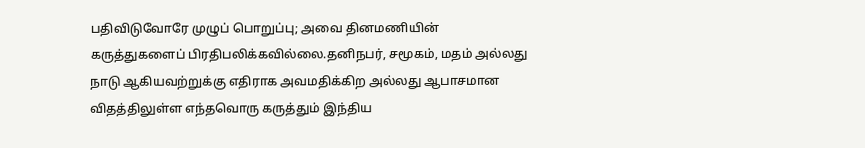பதிவிடுவோரே முழுப் பொறுப்பு; அவை தினமணியின் கருத்துகளைப் பிரதிபலிக்கவில்லை.தனிநபர், சமூகம், மதம் அல்லது நாடு ஆகியவற்றுக்கு எதிராக அவமதிக்கிற அல்லது ஆபாசமான விதத்திலுள்ள எந்தவொரு கருத்தும் இந்திய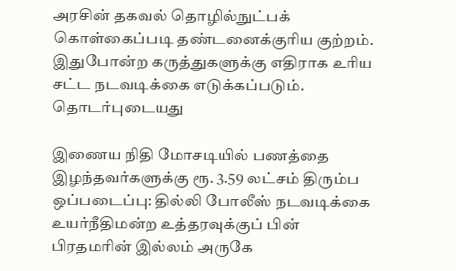அரசின் தகவல் தொழில்நுட்பக் கொள்கைப்படி தண்டனைக்குரிய குற்றம். இதுபோன்ற கருத்துகளுக்கு எதிராக உரிய சட்ட நடவடிக்கை எடுக்கப்படும்.
தொடர்புடையது

இணைய நிதி மோசடியில் பணத்தை இழந்தவர்களுக்கு ரூ. 3.59 லட்சம் திரும்ப ஒப்படைப்பு: தில்லி போலீஸ் நடவடிக்கை
உயர்நீதிமன்ற உத்தரவுக்குப் பின் பிரதமரின் இல்லம் அருகே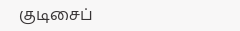குடிசைப்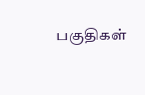பகுதிகள்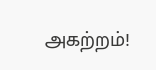அகற்றம்!